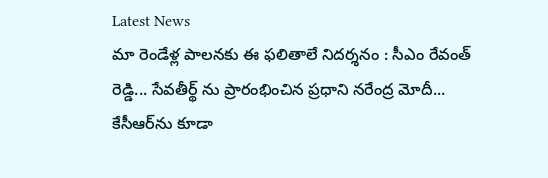Latest News
మా రెండేళ్ల పాలనకు ఈ ఫలితాలే నిదర్శనం : సీఎం రేవంత్ రెడ్డి... సేవతీర్థ్ ను ప్రారంభించిన ప్రధాని నరేంద్ర మోదీ... కేసీఆర్‌ను కూడా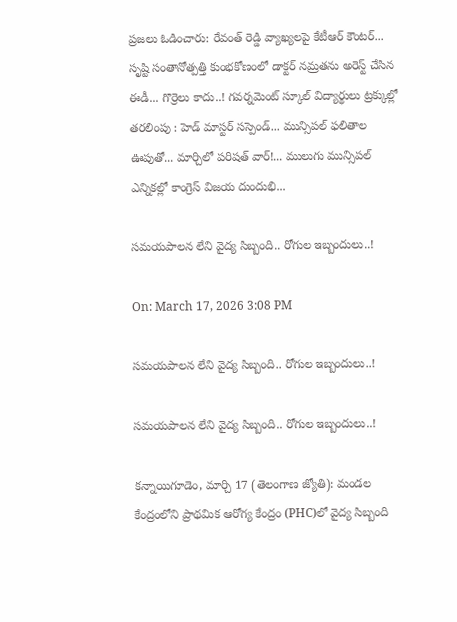ప్రజలు ఓడించారు: రేవంత్ రెడ్డి వ్యాఖ్యలపై కేటీఆర్ కౌంటర్... సృష్టి సంతానోత్పత్తి కుంభకోణంలో డాక్టర్ నమ్రతను అరెస్ట్ చేసిన ఈడీ... గొర్రెలు కాదు..! గవర్నమెంట్ స్కూల్ విద్యార్థులు ట్రక్కుల్లో తరలింపు : హెడ్ మాస్టర్ సస్పెండ్... మున్సిపల్ ఫలితాల ఊపుతో... మార్చిలో పరిషత్‌ వార్‌!... ములుగు మున్సిపల్ ఎన్నికల్లో కాంగ్రెస్ విజయ దుందుభి...

సమయపాలన లేని వైద్య సిబ్బంది.. రోగుల ఇబ్బందులు..!

On: March 17, 2026 3:08 PM

సమయపాలన లేని వైద్య సిబ్బంది.. రోగుల ఇబ్బందులు..!

సమయపాలన లేని వైద్య సిబ్బంది.. రోగుల ఇబ్బందులు..!

కన్నాయిగూడెం, మార్చి 17 (తెలంగాణ జ్యోతి): మండల కేంద్రంలోని ప్రాథమిక ఆరోగ్య కేంద్రం (PHC)లో వైద్య సిబ్బంది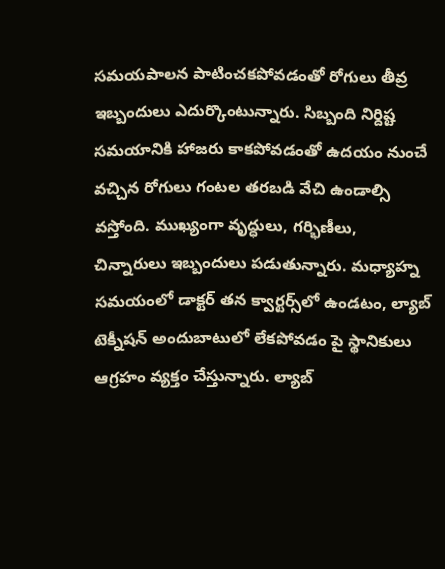సమయపాలన పాటించకపోవడంతో రోగులు తీవ్ర ఇబ్బందులు ఎదుర్కొంటున్నారు. సిబ్బంది నిర్దిష్ట సమయానికి హాజరు కాకపోవడంతో ఉదయం నుంచే వచ్చిన రోగులు గంటల తరబడి వేచి ఉండాల్సి వస్తోంది. ముఖ్యంగా వృద్ధులు, గర్భిణీలు, చిన్నారులు ఇబ్బందులు పడుతున్నారు. మధ్యాహ్న సమయంలో డాక్టర్ తన క్వార్టర్స్‌లో ఉండటం, ల్యాబ్ టెక్నీషన్ అందుబాటులో లేకపోవడం పై స్థానికులు ఆగ్రహం వ్యక్తం చేస్తున్నారు. ల్యాబ్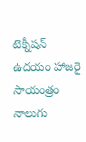టెక్నీషన్ ఉదయం హాజరై సాయంత్రం నాలుగు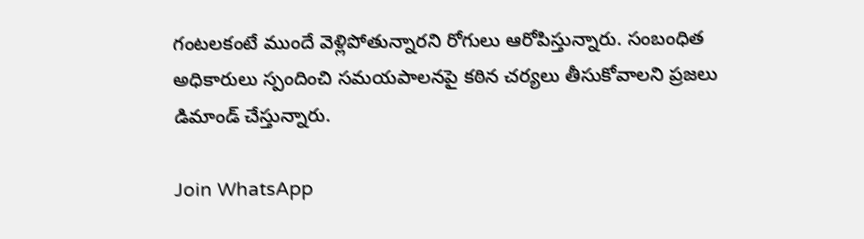గంటలకంటే ముందే వెళ్లిపోతున్నారని రోగులు ఆరోపిస్తున్నారు. సంబంధిత అధికారులు స్పందించి సమయపాలనపై కఠిన చర్యలు తీసుకోవాలని ప్రజలు డిమాండ్ చేస్తున్నారు.

Join WhatsApp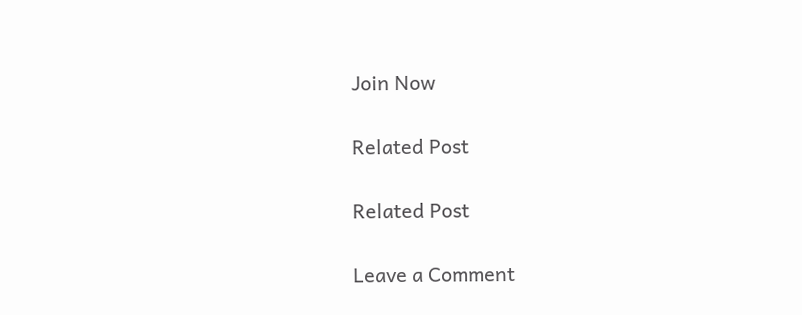Join Now

Related Post

Related Post

Leave a Comment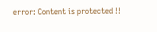error: Content is protected !!